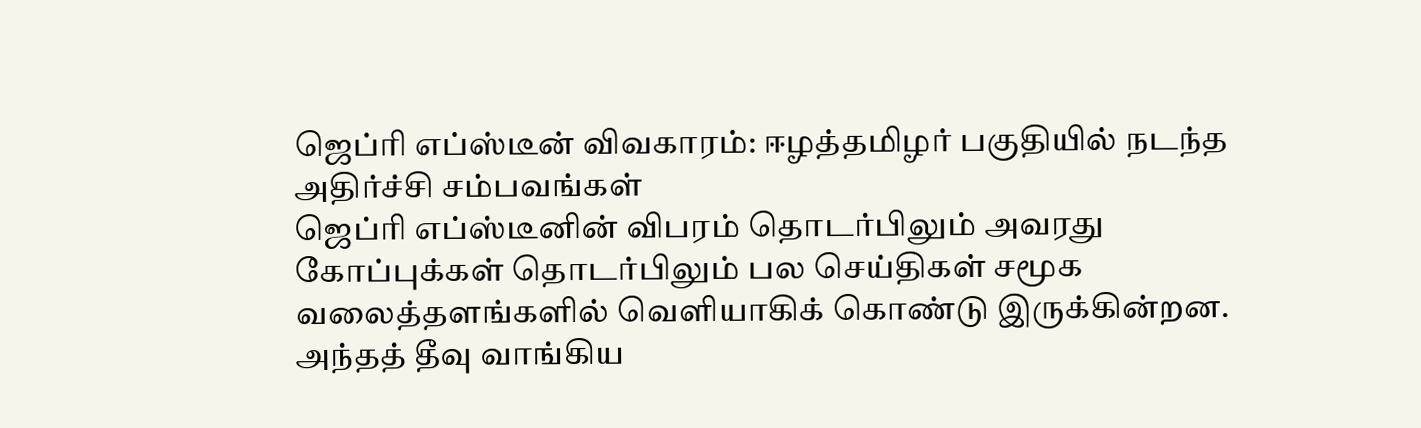ஜெப்ரி எப்ஸ்டீன் விவகாரம்: ஈழத்தமிழர் பகுதியில் நடந்த அதிர்ச்சி சம்பவங்கள்
ஜெப்ரி எப்ஸ்டீனின் விபரம் தொடர்பிலும் அவரது கோப்புக்கள் தொடர்பிலும் பல செய்திகள் சமூக வலைத்தளங்களில் வெளியாகிக் கொண்டு இருக்கின்றன.
அந்தத் தீவு வாங்கிய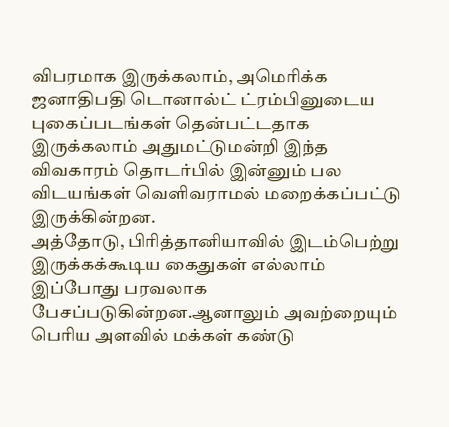விபரமாக இருக்கலாம், அமெரிக்க ஜனாதிபதி டொனால்ட் ட்ரம்பினுடைய புகைப்படங்கள் தென்பட்டதாக இருக்கலாம் அதுமட்டுமன்றி இந்த விவகாரம் தொடர்பில் இன்னும் பல விடயங்கள் வெளிவராமல் மறைக்கப்பட்டு இருக்கின்றன.
அத்தோடு, பிரித்தானியாவில் இடம்பெற்று இருக்கக்கூடிய கைதுகள் எல்லாம் இப்போது பரவலாக பேசப்படுகின்றன.ஆனாலும் அவற்றையும் பெரிய அளவில் மக்கள் கண்டு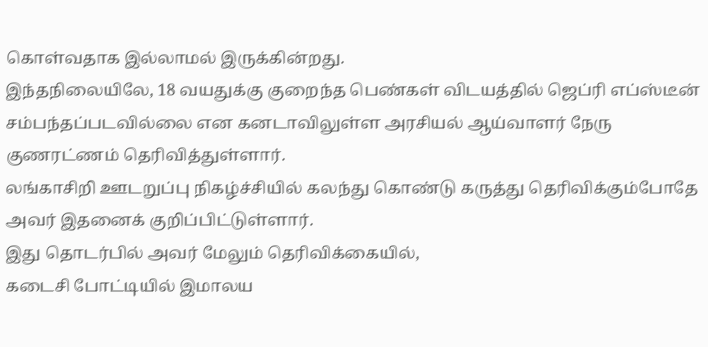கொள்வதாக இல்லாமல் இருக்கின்றது.
இந்தநிலையிலே, 18 வயதுக்கு குறைந்த பெண்கள் விடயத்தில் ஜெப்ரி எப்ஸ்டீன் சம்பந்தப்படவில்லை என கனடாவிலுள்ள அரசியல் ஆய்வாளர் நேரு குணரட்ணம் தெரிவித்துள்ளார்.
லங்காசிறி ஊடறுப்பு நிகழ்ச்சியில் கலந்து கொண்டு கருத்து தெரிவிக்கும்போதே அவர் இதனைக் குறிப்பிட்டுள்ளார்.
இது தொடர்பில் அவர் மேலும் தெரிவிக்கையில்,
கடைசி போட்டியில் இமாலய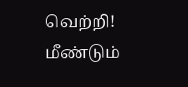வெற்றி! மீண்டும்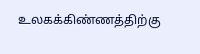உலகக்கிண்ணத்திற்கு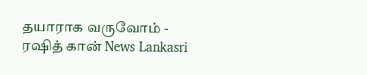தயாராக வருவோம் - ரஷித் கான் News Lankasri